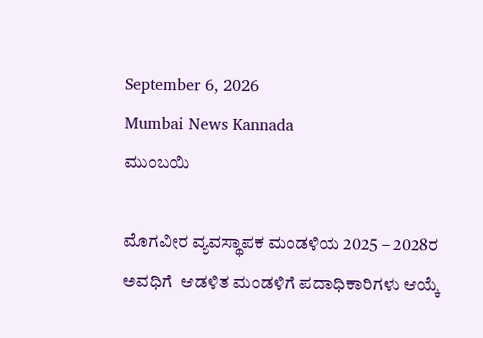September 6, 2026
Mumbai News Kannada
ಮುಂಬಯಿ

ಮೊಗವೀರ ವ್ಯವಸ್ಥಾಪಕ ಮಂಡಳಿಯ 2025 – 2028ರ ಅವಧಿಗೆ  ಆಡಳಿತ ಮಂಡಳಿಗೆ ಪದಾಧಿಕಾರಿಗಳು ಆಯ್ಕೆ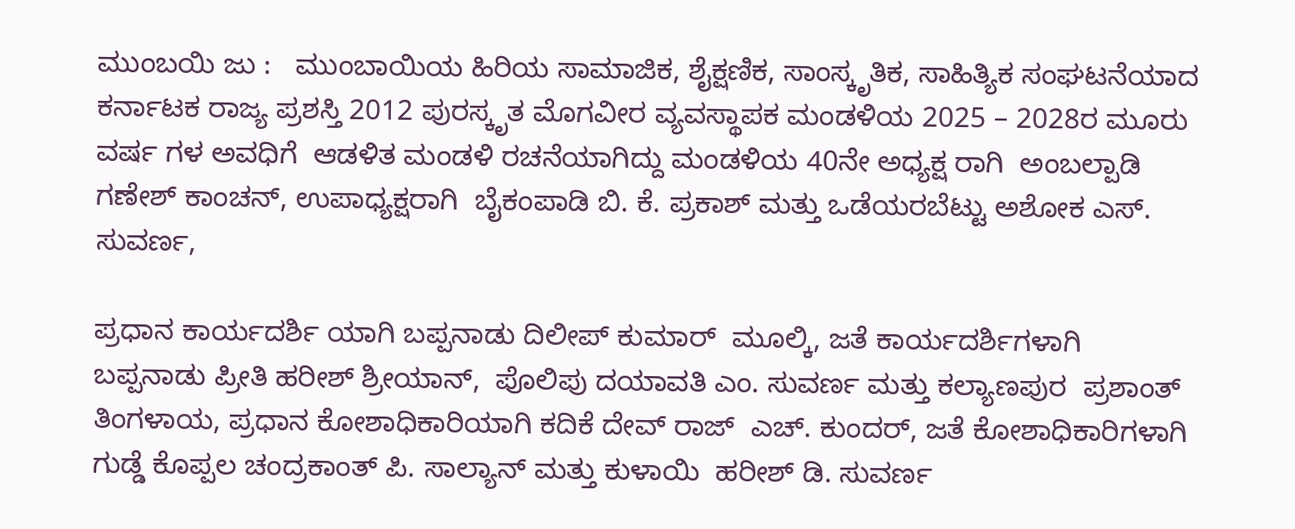ಮುಂಬಯಿ ಜು :   ಮುಂಬಾಯಿಯ ಹಿರಿಯ ಸಾಮಾಜಿಕ, ಶೈಕ್ಷಣಿಕ, ಸಾಂಸ್ಕೃತಿಕ, ಸಾಹಿತ್ಯಿಕ ಸಂಘಟನೆಯಾದ ಕರ್ನಾಟಕ ರಾಜ್ಯ ಪ್ರಶಸ್ತಿ 2012 ಪುರಸ್ಕೃತ ಮೊಗವೀರ ವ್ಯವಸ್ಥಾಪಕ ಮಂಡಳಿಯ 2025 – 2028ರ ಮೂರು ವರ್ಷ ಗಳ ಅವಧಿಗೆ  ಆಡಳಿತ ಮಂಡಳಿ ರಚನೆಯಾಗಿದ್ದು ಮಂಡಳಿಯ 40ನೇ ಅಧ್ಯಕ್ಷ ರಾಗಿ  ಅಂಬಲ್ಪಾಡಿ  ಗಣೇಶ್ ಕಾಂಚನ್, ಉಪಾಧ್ಯಕ್ಷರಾಗಿ  ಬೈಕಂಪಾಡಿ ಬಿ. ಕೆ. ಪ್ರಕಾಶ್ ಮತ್ತು ಒಡೆಯರಬೆಟ್ಟು ಅಶೋಕ ಎಸ್. ಸುವರ್ಣ,

ಪ್ರಧಾನ ಕಾರ್ಯದರ್ಶಿ ಯಾಗಿ ಬಪ್ಪನಾಡು ದಿಲೀಪ್ ಕುಮಾರ್  ಮೂಲ್ಕಿ, ಜತೆ ಕಾರ್ಯದರ್ಶಿಗಳಾಗಿ  ಬಪ್ಪನಾಡು ಪ್ರೀತಿ ಹರೀಶ್ ಶ್ರೀಯಾನ್,  ಪೊಲಿಪು ದಯಾವತಿ ಎಂ. ಸುವರ್ಣ ಮತ್ತು ಕಲ್ಯಾಣಪುರ  ಪ್ರಶಾಂತ್ ತಿಂಗಳಾಯ, ಪ್ರಧಾನ ಕೋಶಾಧಿಕಾರಿಯಾಗಿ ಕದಿಕೆ ದೇವ್ ರಾಜ್  ಎಚ್. ಕುಂದರ್, ಜತೆ ಕೋಶಾಧಿಕಾರಿಗಳಾಗಿ ಗುಡ್ಡೆ ಕೊಪ್ಪಲ ಚಂದ್ರಕಾಂತ್ ಪಿ. ಸಾಲ್ಯಾನ್ ಮತ್ತು ಕುಳಾಯಿ  ಹರೀಶ್ ಡಿ. ಸುವರ್ಣ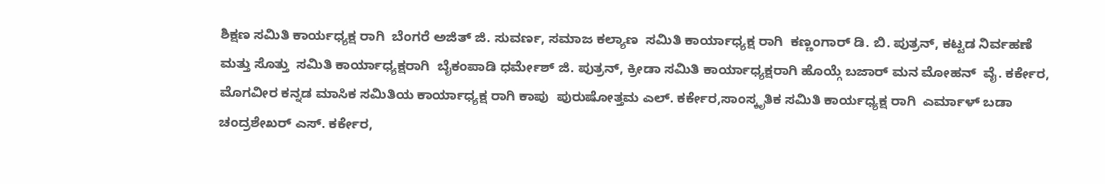ಶಿಕ್ಷಣ ಸಮಿತಿ ಕಾರ್ಯಧ್ಯಕ್ಷ ರಾಗಿ  ಬೆಂಗರೆ ಅಜಿತ್ ಜಿ. ಸುವರ್ಣ, ಸಮಾಜ ಕಲ್ಯಾಣ  ಸಮಿತಿ ಕಾರ್ಯಾಧ್ಯಕ್ಷ ರಾಗಿ  ಕಣ್ಣಂಗಾರ್ ಡಿ. ಬಿ. ಪುತ್ರನ್, ಕಟ್ಟಡ ನಿರ್ವಹಣೆ  ಮತ್ತು ಸೊತ್ತು  ಸಮಿತಿ ಕಾರ್ಯಾಧ್ಯಕ್ಷರಾಗಿ  ಬೈಕಂಪಾಡಿ ಧರ್ಮೇಶ್ ಜಿ. ಪುತ್ರನ್, ಕ್ರೀಡಾ ಸಮಿತಿ ಕಾರ್ಯಾಧ್ಯಕ್ಷರಾಗಿ ಹೊಯ್ಗೆ ಬಜಾರ್ ಮನ ಮೋಹನ್  ವೈ. ಕರ್ಕೇರ, ಮೊಗವೀರ ಕನ್ನಡ ಮಾಸಿಕ ಸಮಿತಿಯ ಕಾರ್ಯಾಧ್ಯಕ್ಷ ರಾಗಿ ಕಾಪು  ಪುರುಷೋತ್ತಮ ಎಲ್. ಕರ್ಕೇರ,ಸಾಂಸ್ಕೃತಿಕ ಸಮಿತಿ ಕಾರ್ಯಧ್ಯಕ್ಷ ರಾಗಿ  ಎರ್ಮಾಳ್ ಬಡಾ ಚಂದ್ರಶೇಖರ್ ಎಸ್. ಕರ್ಕೇರ,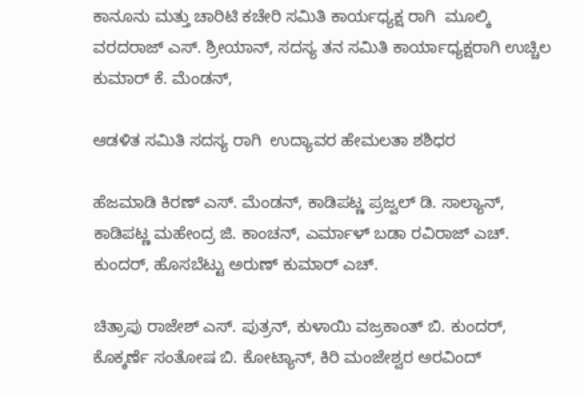ಕಾನೂನು ಮತ್ತು ಚಾರಿಟಿ ಕಚೇರಿ ಸಮಿತಿ ಕಾರ್ಯಧ್ಯಕ್ಷ ರಾಗಿ  ಮೂಲ್ಕಿ ವರದರಾಜ್ ಎಸ್. ಶ್ರೀಯಾನ್, ಸದಸ್ಯ ತನ ಸಮಿತಿ ಕಾರ್ಯಾಧ್ಯಕ್ಷರಾಗಿ ಉಚ್ಚಿಲ ಕುಮಾರ್ ಕೆ. ಮೆಂಡನ್,

ಆಡಳಿತ ಸಮಿತಿ ಸದಸ್ಯ ರಾಗಿ  ಉದ್ಯಾವರ ಹೇಮಲತಾ ಶಶಿಧರ

ಹೆಜಮಾಡಿ ಕಿರಣ್ ಎಸ್. ಮೆಂಡನ್, ಕಾಡಿಪಟ್ಣ ಪ್ರಜ್ವಲ್ ಡಿ. ಸಾಲ್ಯಾನ್, ಕಾಡಿಪಟ್ಣ ಮಹೇಂದ್ರ ಜಿ. ಕಾಂಚನ್, ಎರ್ಮಾಳ್ ಬಡಾ ರವಿರಾಜ್ ಎಚ್. ಕುಂದರ್, ಹೊಸಬೆಟ್ಟು ಅರುಣ್ ಕುಮಾರ್ ಎಚ್.

ಚಿತ್ರಾಪು ರಾಜೇಶ್ ಎಸ್. ಪುತ್ರನ್, ಕುಳಾಯಿ ವಜ್ರಕಾಂತ್ ಬಿ. ಕುಂದರ್, ಕೊಕ್ಕರ್ಣೆ ಸಂತೋಷ ಬಿ. ಕೋಟ್ಯಾನ್, ಕಿರಿ ಮಂಜೇಶ್ವರ ಅರವಿಂದ್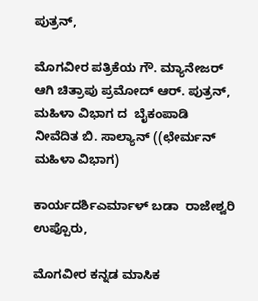ಪುತ್ರನ್,

ಮೊಗವೀರ ಪತ್ರಿಕೆಯ ಗೌ. ಮ್ಯಾನೇಜರ್  ಆಗಿ ಚಿತ್ರಾಪು ಪ್ರಮೋದ್ ಆರ್. ಪುತ್ರನ್, ಮಹಿಳಾ ವಿಭಾಗ ದ  ಬೈಕಂಪಾಡಿ  ನೀವೆದಿತ ಬಿ. ಸಾಲ್ಯಾನ್ ((ಛೇರ್ಮನ್ ಮಹಿಳಾ ವಿಭಾಗ)

ಕಾರ್ಯದರ್ಶಿಎರ್ಮಾಳ್ ಬಡಾ  ರಾಜೇಶ್ವರಿ ಉಪ್ಪೊರು,

ಮೊಗವೀರ ಕನ್ನಡ ಮಾಸಿಕ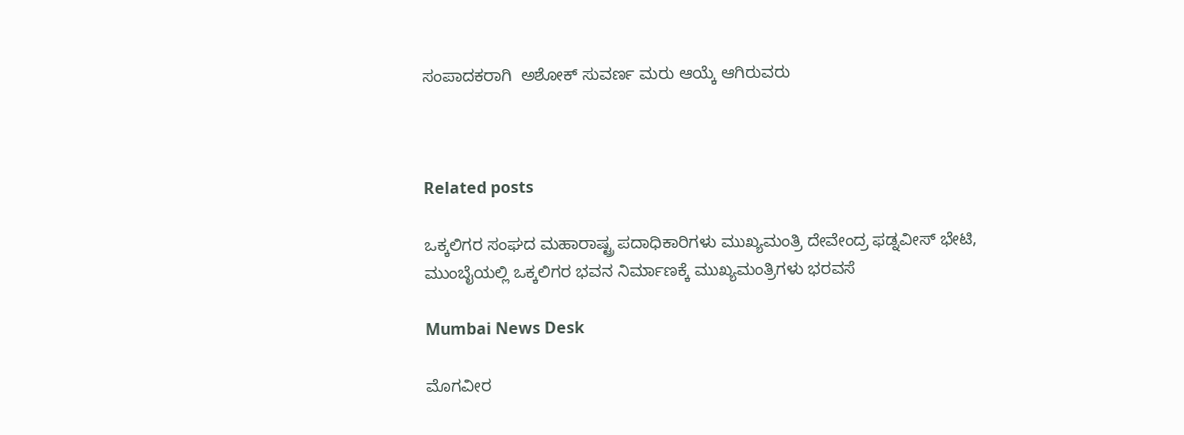ಸಂಪಾದಕರಾಗಿ  ಅಶೋಕ್ ಸುವರ್ಣ ಮರು ಆಯ್ಕೆ ಆಗಿರುವರು



Related posts

ಒಕ್ಕಲಿಗರ ಸಂಘದ ಮಹಾರಾಷ್ಟ್ರ ಪದಾಧಿಕಾರಿಗಳು ಮುಖ್ಯಮಂತ್ರಿ ದೇವೇಂದ್ರ ಫಡ್ನವೀಸ್ ಭೇಟಿ, ಮುಂಬೈಯಲ್ಲಿ ಒಕ್ಕಲಿಗರ ಭವನ ನಿರ್ಮಾಣಕ್ಕೆ ಮುಖ್ಯಮಂತ್ರಿಗಳು ಭರವಸೆ

Mumbai News Desk

ಮೊಗವೀರ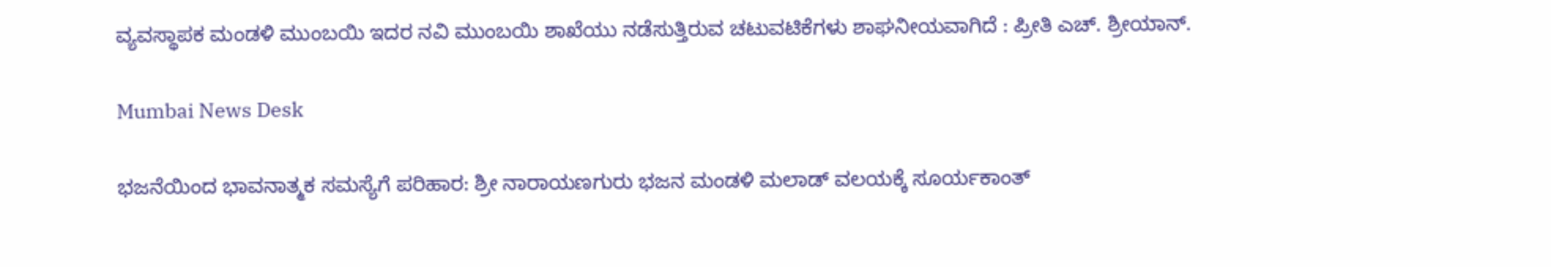ವ್ಯವಸ್ಥಾಪಕ ಮಂಡಳಿ ಮುಂಬಯಿ ಇದರ ನವಿ ಮುಂಬಯಿ ಶಾಖೆಯು ನಡೆಸುತ್ತಿರುವ ಚಟುವಟಿಕೆಗಳು ಶಾಘನೀಯವಾಗಿದೆ : ಪ್ರೀತಿ ಎಚ್‌. ಶ್ರೀಯಾನ್‌.

Mumbai News Desk

ಭಜನೆಯಿಂದ ಭಾವನಾತ್ಮಕ ಸಮಸ್ಯೆಗೆ ಪರಿಹಾರ: ಶ್ರೀ ನಾರಾಯಣಗುರು ಭಜನ ಮಂಡಳಿ ಮಲಾಡ್ ವಲಯಕ್ಕೆ ಸೂರ್ಯಕಾಂತ್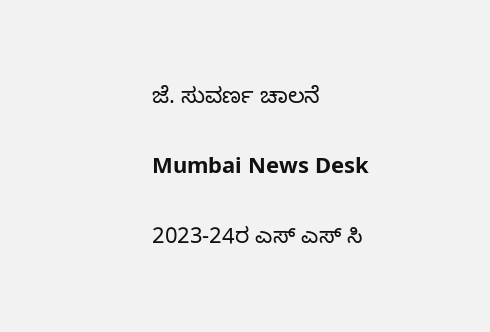ಜೆ. ಸುವರ್ಣ ಚಾಲನೆ

Mumbai News Desk

2023-24ರ ಎಸ್ ಎಸ್ ಸಿ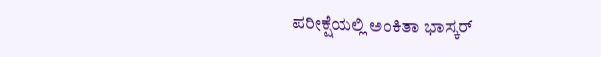ಪರೀಕ್ಷೆಯಲ್ಲಿ ಅಂಕಿತಾ ಭಾಸ್ಕರ್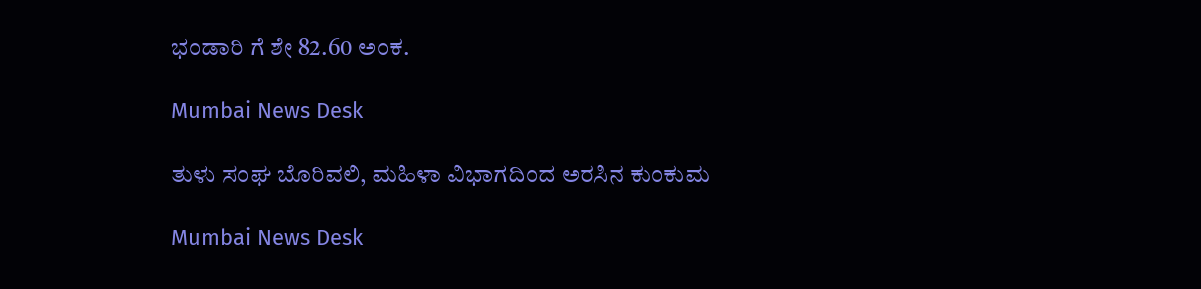ಭಂಡಾರಿ ಗೆ ಶೇ 82.60 ಅಂಕ.

Mumbai News Desk

ತುಳು ಸಂಘ ಬೊರಿವಲಿ, ಮಹಿಳಾ ವಿಭಾಗದಿಂದ ಅರಸಿನ ಕುಂಕುಮ

Mumbai News Desk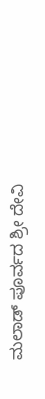ಮಲಾಡ್ ಪೂರ್ವದ ಶ್ರೀ ದೇವಿ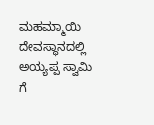ಮಹಮ್ಮಾಯಿ ದೇವಸ್ಥಾನದಲ್ಲಿ  ಅಯ್ಯಪ್ಪ ಸ್ವಾಮಿ ಗೆ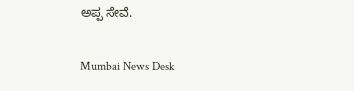ಅಪ್ಪ ಸೇವೆ.

Mumbai News Desk